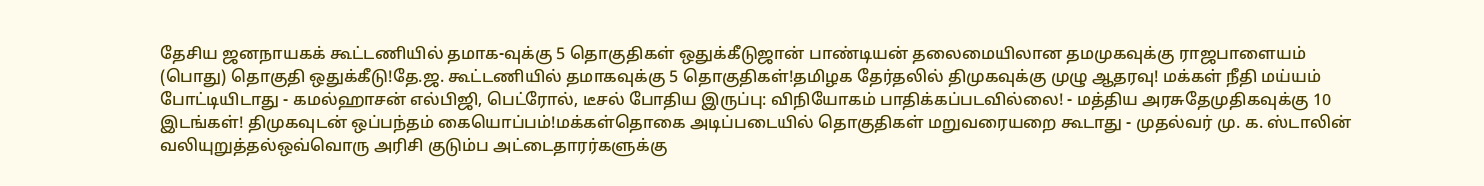தேசிய ஜனநாயகக் கூட்டணியில் தமாக-வுக்கு 5 தொகுதிகள் ஒதுக்கீடுஜான் பாண்டியன் தலைமையிலான தமமுகவுக்கு ராஜபாளையம் (பொது) தொகுதி ஒதுக்கீடு!தே.ஜ. கூட்டணியில் தமாகவுக்கு 5 தொகுதிகள்!தமிழக தேர்தலில் திமுகவுக்கு முழு ஆதரவு! மக்கள் நீதி மய்யம் போட்டியிடாது - கமல்ஹாசன் எல்பிஜி, பெட்ரோல், டீசல் போதிய இருப்பு: விநியோகம் பாதிக்கப்படவில்லை! - மத்திய அரசுதேமுதிகவுக்கு 10 இடங்கள்! திமுகவுடன் ஒப்பந்தம் கையொப்பம்!மக்கள்தொகை அடிப்படையில் தொகுதிகள் மறுவரையறை கூடாது - முதல்வர் மு. க. ஸ்டாலின் வலியுறுத்தல்ஒவ்வொரு அரிசி குடும்ப அட்டைதாரர்களுக்கு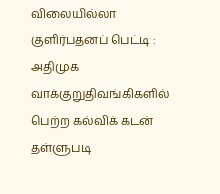விலையில்லா குளிர்பதனப் பெட்டி : அதிமுக வாக்குறுதிவங்கிகளில் பெற்ற கல்விக் கடன் தள்ளுபடி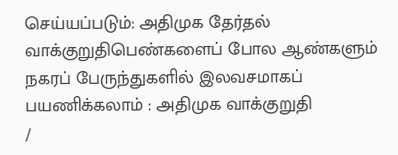செய்யப்படும்: அதிமுக தேர்தல் வாக்குறுதிபெண்களைப் போல ஆண்களும் நகரப் பேருந்துகளில் இலவசமாகப் பயணிக்கலாம் : அதிமுக வாக்குறுதி
/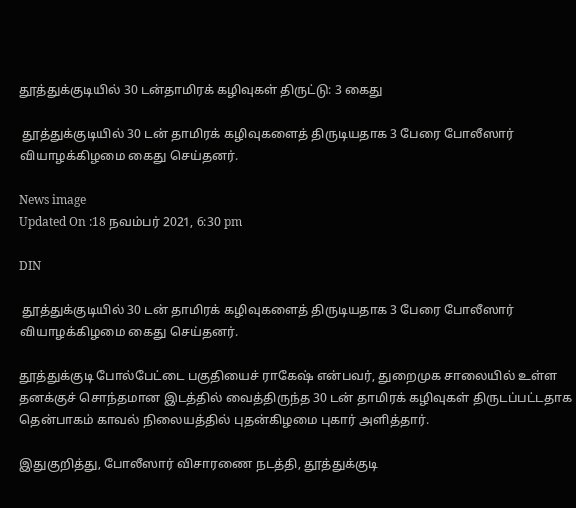தூத்துக்குடியில் 30 டன்தாமிரக் கழிவுகள் திருட்டு: 3 கைது

 தூத்துக்குடியில் 30 டன் தாமிரக் கழிவுகளைத் திருடியதாக 3 பேரை போலீஸார் வியாழக்கிழமை கைது செய்தனர்.

News image
Updated On :18 நவம்பர் 2021, 6:30 pm

DIN

 தூத்துக்குடியில் 30 டன் தாமிரக் கழிவுகளைத் திருடியதாக 3 பேரை போலீஸார் வியாழக்கிழமை கைது செய்தனர்.

தூத்துக்குடி போல்பேட்டை பகுதியைச் ராகேஷ் என்பவர், துறைமுக சாலையில் உள்ள தனக்குச் சொந்தமான இடத்தில் வைத்திருந்த 30 டன் தாமிரக் கழிவுகள் திருடப்பட்டதாக தென்பாகம் காவல் நிலையத்தில் புதன்கிழமை புகார் அளித்தார்.

இதுகுறித்து, போலீஸார் விசாரணை நடத்தி, தூத்துக்குடி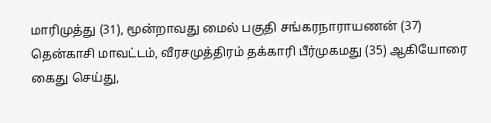மாரிமுத்து (31), மூன்றாவது மைல் பகுதி சங்கரநாராயணன் (37) தென்காசி மாவட்டம், வீரசமுத்திரம் தக்காரி பீர்முகமது (35) ஆகியோரை கைது செய்து,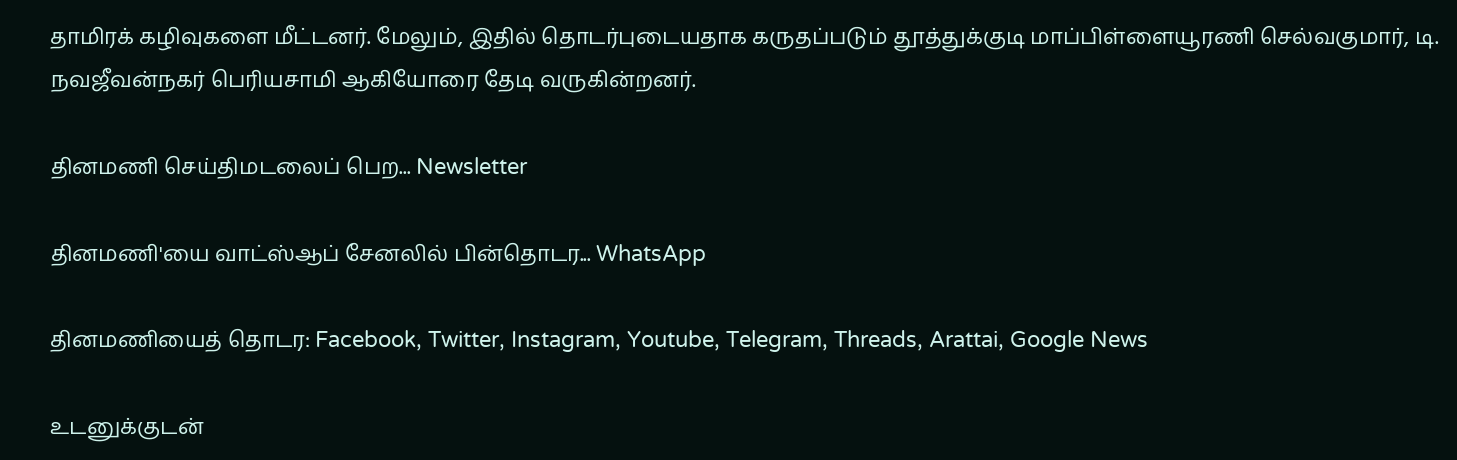தாமிரக் கழிவுகளை மீட்டனர். மேலும், இதில் தொடர்புடையதாக கருதப்படும் தூத்துக்குடி மாப்பிள்ளையூரணி செல்வகுமார், டி. நவஜீவன்நகர் பெரியசாமி ஆகியோரை தேடி வருகின்றனர்.

தினமணி செய்திமடலைப் பெற... Newsletter

தினமணி'யை வாட்ஸ்ஆப் சேனலில் பின்தொடர... WhatsApp

தினமணியைத் தொடர: Facebook, Twitter, Instagram, Youtube, Telegram, Threads, Arattai, Google News

உடனுக்குடன்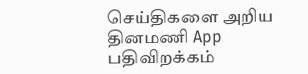செய்திகளை அறிய தினமணி App பதிவிறக்கம்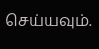செய்யவும்.